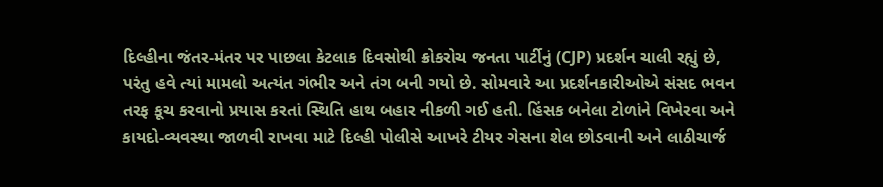દિલ્હીના જંતર-મંતર પર પાછલા કેટલાક દિવસોથી ક્રોકરોચ જનતા પાર્ટીનું (CJP) પ્રદર્શન ચાલી રહ્યું છે, પરંતુ હવે ત્યાં મામલો અત્યંત ગંભીર અને તંગ બની ગયો છે. સોમવારે આ પ્રદર્શનકારીઓએ સંસદ ભવન તરફ કૂચ કરવાનો પ્રયાસ કરતાં સ્થિતિ હાથ બહાર નીકળી ગઈ હતી. હિંસક બનેલા ટોળાંને વિખેરવા અને કાયદો-વ્યવસ્થા જાળવી રાખવા માટે દિલ્હી પોલીસે આખરે ટીયર ગેસના શેલ છોડવાની અને લાઠીચાર્જ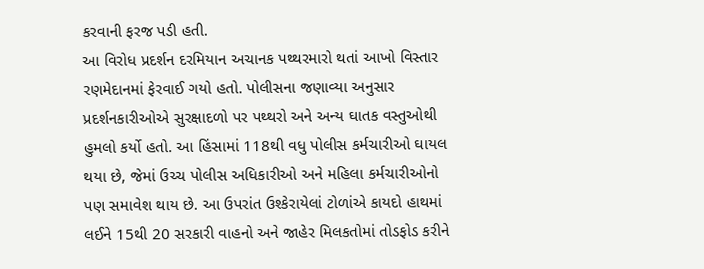કરવાની ફરજ પડી હતી.
આ વિરોધ પ્રદર્શન દરમિયાન અચાનક પથ્થરમારો થતાં આખો વિસ્તાર રણમેદાનમાં ફેરવાઈ ગયો હતો. પોલીસના જણાવ્યા અનુસાર પ્રદર્શનકારીઓએ સુરક્ષાદળો પર પથ્થરો અને અન્ય ઘાતક વસ્તુઓથી હુમલો કર્યો હતો. આ હિંસામાં 118થી વધુ પોલીસ કર્મચારીઓ ઘાયલ થયા છે, જેમાં ઉચ્ચ પોલીસ અધિકારીઓ અને મહિલા કર્મચારીઓનો પણ સમાવેશ થાય છે. આ ઉપરાંત ઉશ્કેરાયેલાં ટોળાંએ કાયદો હાથમાં લઈને 15થી 20 સરકારી વાહનો અને જાહેર મિલકતોમાં તોડફોડ કરીને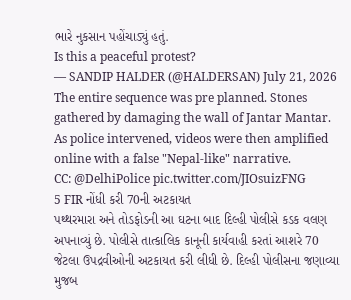ભારે નુકસાન પહોંચાડ્યું હતું.
Is this a peaceful protest?
— SANDIP HALDER (@HALDERSAN) July 21, 2026
The entire sequence was pre planned. Stones gathered by damaging the wall of Jantar Mantar. As police intervened, videos were then amplified online with a false "Nepal-like" narrative.
CC: @DelhiPolice pic.twitter.com/JIOsuizFNG
5 FIR નોંધી કરી 70ની અટકાયત
પથ્થરમારા અને તોડફોડની આ ઘટના બાદ દિલ્હી પોલીસે કડક વલણ અપનાવ્યું છે. પોલીસે તાત્કાલિક કાનૂની કાર્યવાહી કરતાં આશરે 70 જેટલા ઉપદ્રવીઓની અટકાયત કરી લીધી છે. દિલ્હી પોલીસના જણાવ્યા મુજબ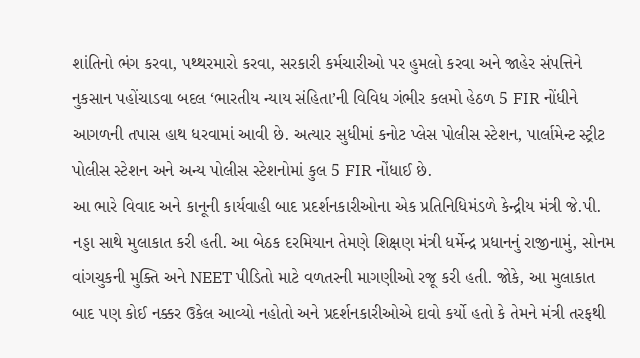શાંતિનો ભંગ કરવા, પથ્થરમારો કરવા, સરકારી કર્મચારીઓ પર હુમલો કરવા અને જાહેર સંપત્તિને નુકસાન પહોંચાડવા બદલ ‘ભારતીય ન્યાય સંહિતા’ની વિવિધ ગંભીર કલમો હેઠળ 5 FIR નોંધીને આગળની તપાસ હાથ ધરવામાં આવી છે. અત્યાર સુધીમાં કનોટ પ્લેસ પોલીસ સ્ટેશન, પાર્લામેન્ટ સ્ટ્રીટ પોલીસ સ્ટેશન અને અન્ય પોલીસ સ્ટેશનોમાં કુલ 5 FIR નોંધાઈ છે.
આ ભારે વિવાદ અને કાનૂની કાર્યવાહી બાદ પ્રદર્શનકારીઓના એક પ્રતિનિધિમંડળે કેન્દ્રીય મંત્રી જે.પી. નડ્ડા સાથે મુલાકાત કરી હતી. આ બેઠક દરમિયાન તેમણે શિક્ષણ મંત્રી ધર્મેન્દ્ર પ્રધાનનું રાજીનામું, સોનમ વાંગચુકની મુક્તિ અને NEET પીડિતો માટે વળતરની માગણીઓ રજૂ કરી હતી. જોકે, આ મુલાકાત બાદ પણ કોઈ નક્કર ઉકેલ આવ્યો નહોતો અને પ્રદર્શનકારીઓએ દાવો કર્યો હતો કે તેમને મંત્રી તરફથી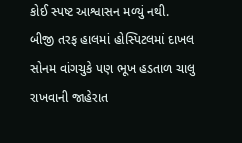કોઈ સ્પષ્ટ આશ્વાસન મળ્યું નથી.
બીજી તરફ હાલમાં હોસ્પિટલમાં દાખલ સોનમ વાંગચુકે પણ ભૂખ હડતાળ ચાલુ રાખવાની જાહેરાત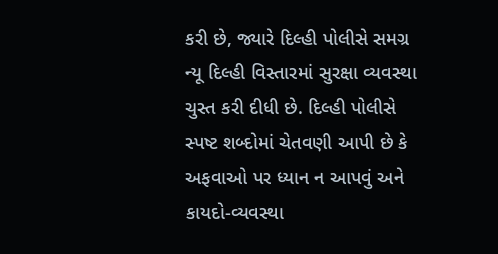કરી છે, જ્યારે દિલ્હી પોલીસે સમગ્ર ન્યૂ દિલ્હી વિસ્તારમાં સુરક્ષા વ્યવસ્થા ચુસ્ત કરી દીધી છે. દિલ્હી પોલીસે સ્પષ્ટ શબ્દોમાં ચેતવણી આપી છે કે અફવાઓ પર ધ્યાન ન આપવું અને કાયદો-વ્યવસ્થા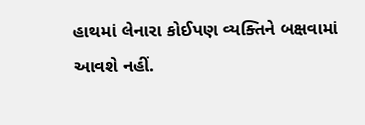હાથમાં લેનારા કોઈપણ વ્યક્તિને બક્ષવામાં આવશે નહીં.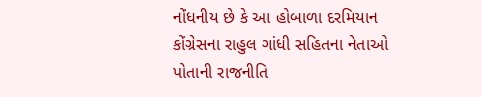નોંધનીય છે કે આ હોબાળા દરમિયાન કોંગ્રેસના રાહુલ ગાંધી સહિતના નેતાઓ પોતાની રાજનીતિ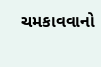ચમકાવવાનો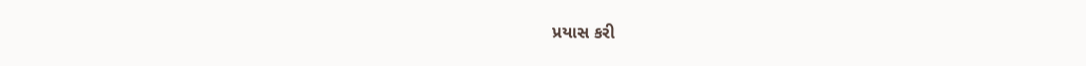પ્રયાસ કરી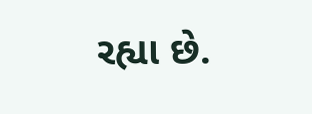રહ્યા છે.